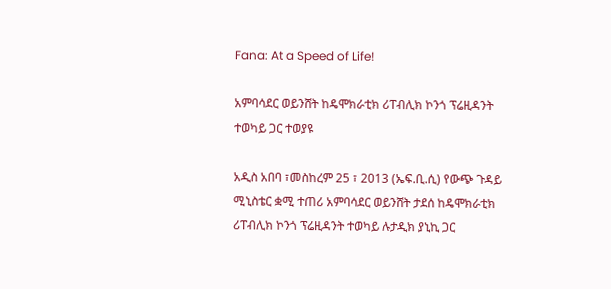Fana: At a Speed of Life!

አምባሳደር ወይንሸት ከዴሞክራቲክ ሪፐብሊክ ኮንጎ ፕሬዚዳንት ተወካይ ጋር ተወያዩ

አዲስ አበባ ፣መስከረም 25 ፣ 2013 (ኤፍ.ቢ.ሲ) የውጭ ጉዳይ ሚኒስቴር ቋሚ ተጠሪ አምባሳደር ወይንሸት ታደሰ ከዴሞክራቲክ ሪፐብሊክ ኮንጎ ፕሬዚዳንት ተወካይ ሉታዲክ ያኒኪ ጋር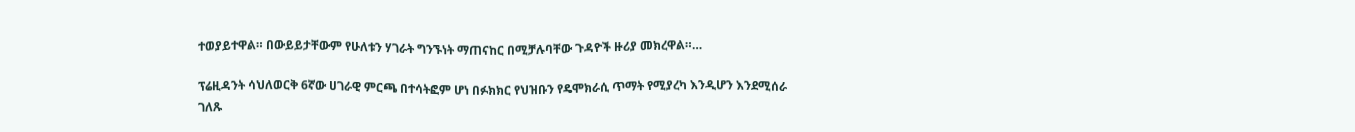ተወያይተዋል። በውይይታቸውም የሁለቱን ሃገራት ግንኙነት ማጠናከር በሚቻሉባቸው ጉዳዮች ዙሪያ መክረዋል።…

ፕሬዚዳንት ሳህለወርቅ 6ኛው ሀገራዊ ምርጫ በተሳትፎም ሆነ በፉክክር የህዝቡን የዴሞክራሲ ጥማት የሚያረካ እንዲሆን እንደሚሰራ ገለጹ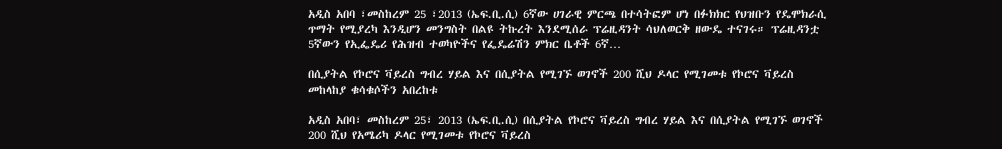አዲስ አበባ ፣መስከረም 25 ፣2013 (ኤፍ.ቢ.ሲ) 6ኛው ሀገራዊ ምርጫ በተሳትፎም ሆነ በፉክክር የህዝቡን የዴሞክራሲ ጥማት የሚያረካ እንዲሆን መንግስት በልዩ ትኩረት እንደሚሰራ ፕሬዚዳንት ሳህለወርቅ ዘውዴ ተናገሩ። ፕሬዚዳንቷ 5ኛውን የኢፌዴሪ የሕዝብ ተወካዮችና የፌዴሬሽን ምክር ቤቶች 6ኛ…

በሲያትል የኮሮና ቫይረስ ግብረ ሃይል እና በሲያትል የሚገኙ ወገኖች 200 ሺህ ዶላር የሚገመቱ የኮሮና ቫይረስ መከላከያ ቁሳቁሶችን አበረከቱ

አዲስ አበባ፣ መስከረም 25፣ 2013 (ኤፍ.ቢ.ሲ) በሲያትል የኮሮና ቫይረስ ግብረ ሃይል እና በሲያትል የሚገኙ ወገኖች 200 ሺህ የአሜሪካ ዶላር የሚገመቱ የኮሮና ቫይረስ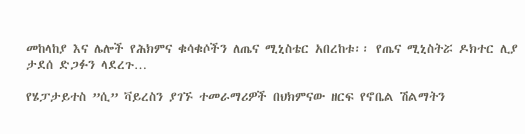መከላከያ እና ሌሎች የሕክምና ቁሳቁሶችን ለጤና ሚኒስቴር አበረከቱ፡፡ የጤና ሚኒስትሯ ዶክተር ሊያ ታደሰ ድጋፉን ላደረጉ…

የሄፓታይተስ ”ሲ” ቫይረስን ያገኙ ተመራማሪዎች በህክምናው ዘርፍ የኖቤል ሽልማትን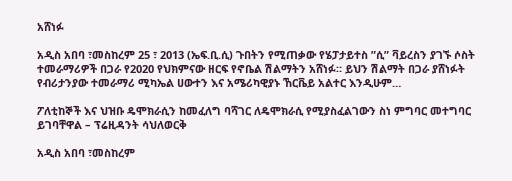አሸነፉ

አዲስ አበባ ፣መስከረም 25 ፣ 2013 (ኤፍ.ቢ.ሲ) ጉበትን የሚጠቃው የሄፓታይተስ ”ሲ” ቫይረስን ያገኙ ሶስት ተመራማሪዎች በጋራ የ2020 የህክምናው ዘርፍ የኖቤል ሽልማትን አሸነፉ። ይህን ሽልማት በጋራ ያሸነፉት የብሪታንያው ተመራማሪ ሚካኤል ሀውተን እና አሜሪካዊያኑ ኸርቬይ አልተር እንዲሁም…

ፖለቲከኞች እና ህዝቡ ዴሞክራሲን ከመፈለግ ባሻገር ለዴሞክራሲ የሚያስፈልገውን ስነ ምግባር መተግባር ይገባቸዋል – ፕሬዚዳንት ሳህለወርቅ

አዲስ አበባ ፣መስከረም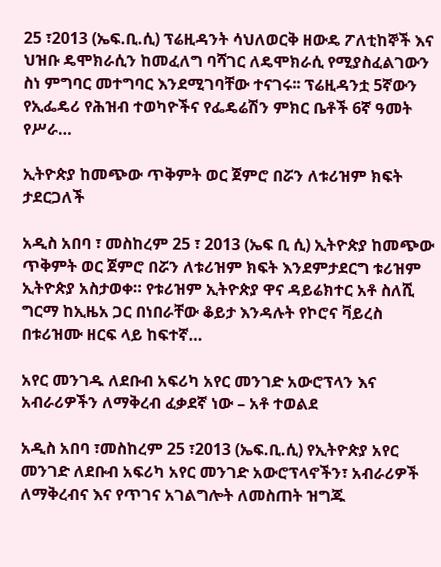25 ፣2013 (ኤፍ.ቢ.ሲ) ፕሬዚዳንት ሳህለወርቅ ዘውዴ ፖለቲከኞች እና ህዝቡ ዴሞክራሲን ከመፈለግ ባሻገር ለዴሞክራሲ የሚያስፈልገውን ስነ ምግባር መተግባር እንደሚገባቸው ተናገሩ፡፡ ፕሬዚዳንቷ 5ኛውን የኢፌዴሪ የሕዝብ ተወካዮችና የፌዴሬሽን ምክር ቤቶች 6ኛ ዓመት የሥራ…

ኢትዮጵያ ከመጭው ጥቅምት ወር ጀምሮ በሯን ለቱሪዝም ክፍት ታደርጋለች

አዲስ አበባ ፣ መስከረም 25 ፣ 2013 (ኤፍ ቢ ሲ) ኢትዮጵያ ከመጭው ጥቅምት ወር ጀምሮ በሯን ለቱሪዝም ክፍት እንደምታደርግ ቱሪዝም ኢትዮጵያ አስታወቀ። የቱሪዝም ኢትዮጵያ ዋና ዳይሬክተር አቶ ስለሺ ግርማ ከኢዜአ ጋር በነበራቸው ቆይታ እንዳሉት የኮሮና ቫይረስ በቱሪዝሙ ዘርፍ ላይ ከፍተኛ…

አየር መንገዱ ለደቡብ አፍሪካ አየር መንገድ አውሮፕላን እና አብራሪዎችን ለማቅረብ ፈቃደኛ ነው – አቶ ተወልደ

አዲስ አበባ ፣መስከረም 25 ፣2013 (ኤፍ.ቢ.ሲ) የኢትዮጵያ አየር መንገድ ለደቡብ አፍሪካ አየር መንገድ አውሮፕላኖችን፣ አብራሪዎች ለማቅረብና እና የጥገና አገልግሎት ለመስጠት ዝግጁ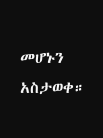መሆኑን አስታወቀ።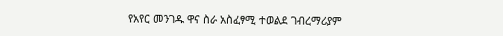የአየር መንገዱ ዋና ስራ አስፈፃሚ ተወልደ ገብረማሪያም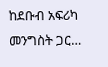ከደቡብ አፍሪካ መንግስት ጋር…